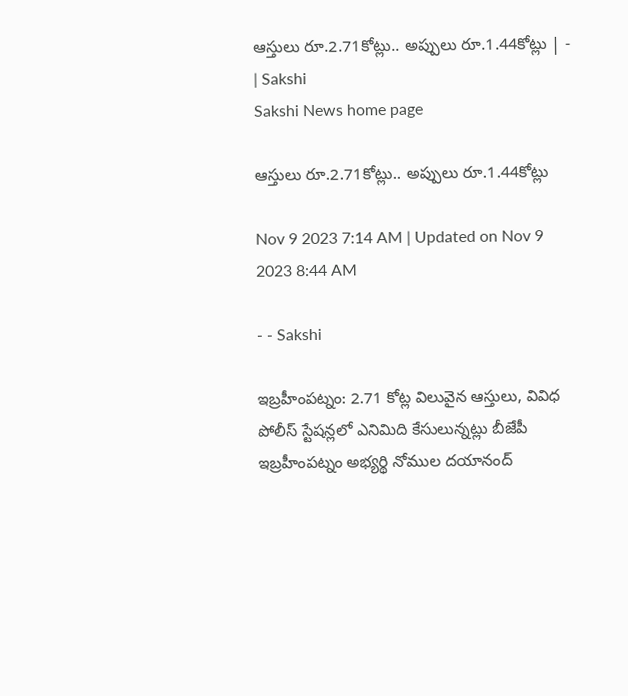ఆస్తులు రూ.2.71కోట్లు.. అప్పులు రూ.1.44కోట్లు | - | Sakshi
Sakshi News home page

ఆస్తులు రూ.2.71కోట్లు.. అప్పులు రూ.1.44కోట్లు

Nov 9 2023 7:14 AM | Updated on Nov 9 2023 8:44 AM

- - Sakshi

ఇబ్రహీంపట్నం: 2.71 కోట్ల విలువైన ఆస్తులు, వివిధ పోలీస్‌ స్టేషన్లలో ఎనిమిది కేసులున్నట్లు బీజేపీ ఇబ్రహీంపట్నం అభ్యర్థి నోముల దయానంద్‌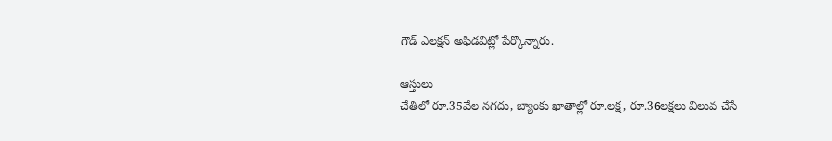గౌడ్‌ ఎలక్షన్‌ అఫిడవిట్లో పేర్కొన్నారు.

ఆస్తులు
చేతిలో రూ.35వేల నగదు, బ్యాంకు ఖాతాల్లో రూ.లక్ష, రూ.36లక్షలు విలువ చేసే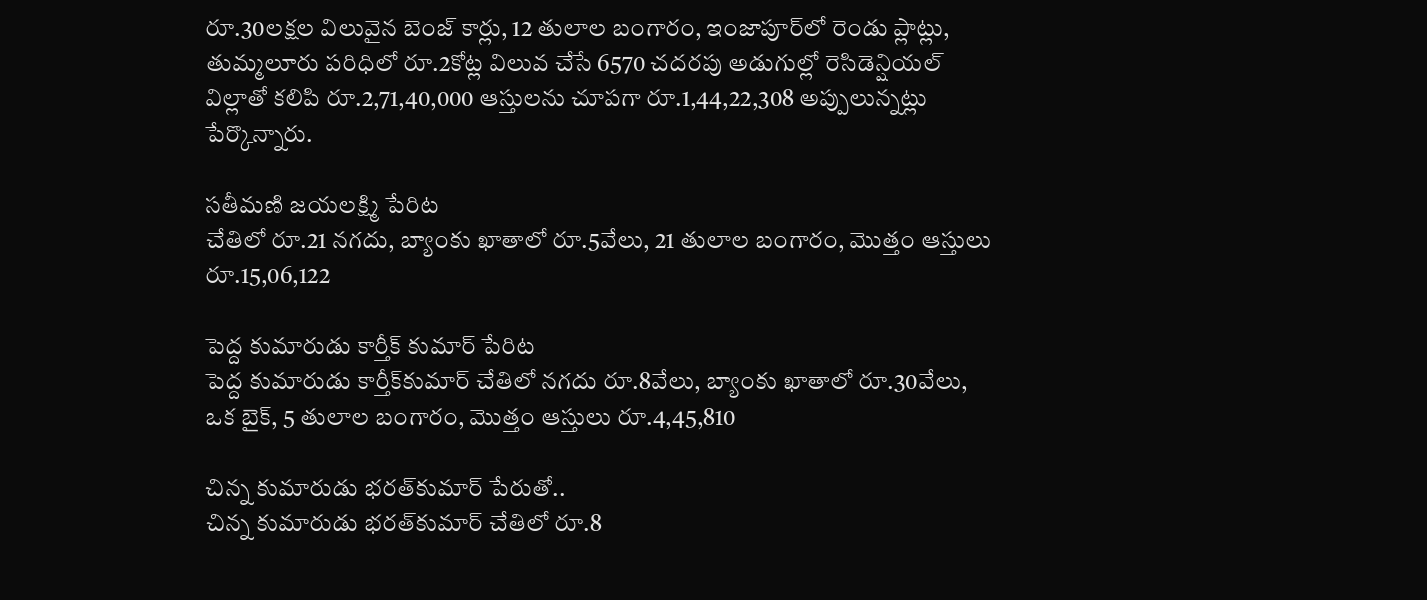రూ.30లక్షల విలువైన బెంజ్‌ కార్లు, 12 తులాల బంగారం, ఇంజాపూర్‌లో రెండు ప్లాట్లు, తుమ్మలూరు పరిధిలో రూ.2కోట్ల విలువ చేసే 6570 చదరపు అడుగుల్లో రెసిడెన్షియల్‌ విల్లాతో కలిపి రూ.2,71,40,000 ఆస్తులను చూపగా రూ.1,44,22,308 అప్పులున్నట్లు పేర్కొన్నారు.

సతీమణి జయలక్ష్మి పేరిట
చేతిలో రూ.21 నగదు, బ్యాంకు ఖాతాలో రూ.5వేలు, 21 తులాల బంగారం, మొత్తం ఆస్తులు రూ.15,06,122

పెద్ద కుమారుడు కార్తీక్‌ కుమార్‌ పేరిట
పెద్ద కుమారుడు కార్తీక్‌కుమార్‌ చేతిలో నగదు రూ.8వేలు, బ్యాంకు ఖాతాలో రూ.30వేలు, ఒక బైక్‌, 5 తులాల బంగారం, మొత్తం ఆస్తులు రూ.4,45,810

చిన్న కుమారుడు భరత్‌కుమార్‌ పేరుతో..
చిన్న కుమారుడు భరత్‌కుమార్‌ చేతిలో రూ.8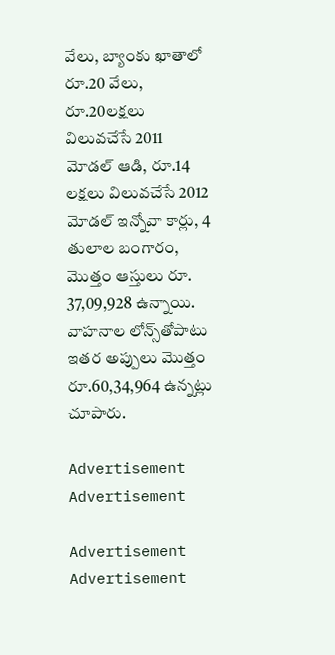వేలు, బ్యాంకు ఖాతాలో రూ.20 వేలు, రూ.20లక్షలు విలువచేసే 2011 మోడల్‌ ఆడి, రూ.14 లక్షలు విలువచేసే 2012 మోడల్‌ ఇన్నోవా కార్లు, 4 తులాల బంగారం, మొత్తం ఆస్తులు రూ. 37,09,928 ఉన్నాయి. వాహనాల లోన్స్‌తోపాటు ఇతర అప్పులు మొత్తం రూ.60,34,964 ఉన్నట్లు చూపారు.

Advertisement
Advertisement

Advertisement
Advertisement